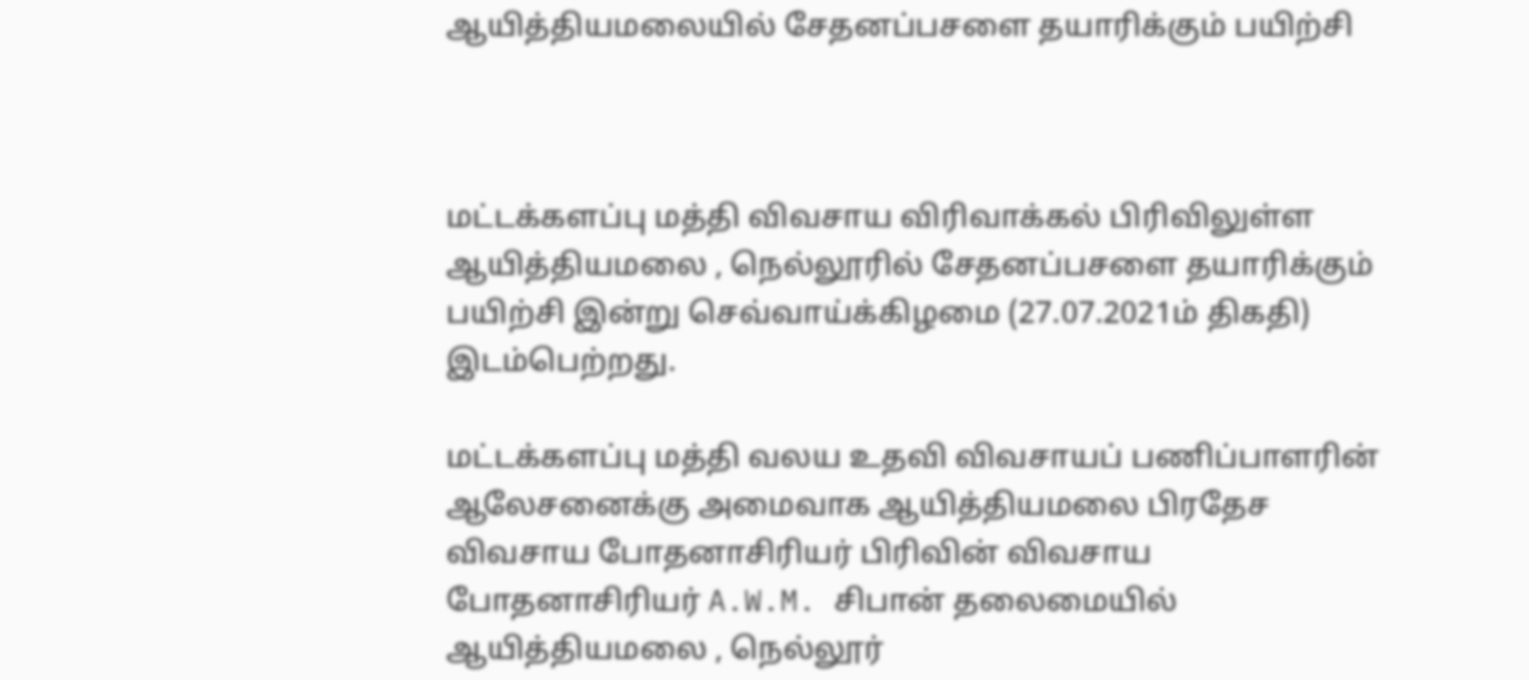ஆயித்தியமலையில் சேதனப்பசளை தயாரிக்கும் பயிற்சி



மட்டக்களப்பு மத்தி விவசாய விரிவாக்கல் பிரிவிலுள்ள ஆயித்தியமலை , நெல்லூரில் சேதனப்பசளை தயாரிக்கும் பயிற்சி இன்று செவ்வாய்க்கிழமை (27.07.2021ம் திகதி) இடம்பெற்றது.

மட்டக்களப்பு மத்தி வலய உதவி விவசாயப் பணிப்பாளரின்  ஆலேசனைக்கு அமைவாக ஆயித்தியமலை பிரதேச விவசாய போதனாசிரியர் பிரிவின் விவசாய போதனாசிரியர் A.W.M. சிபான் தலைமையில்  ஆயித்தியமலை , நெல்லூர்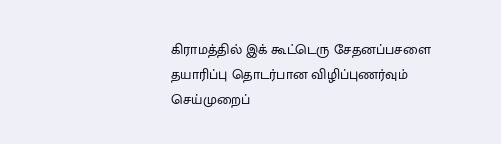கிராமத்தில் இக் கூட்டெரு சேதனப்பசளை தயாரிப்பு தொடர்பான விழிப்புணர்வும் செய்முறைப்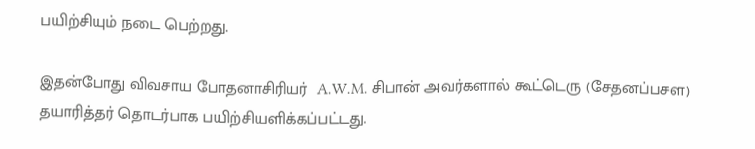பயிற்சியும் நடை பெற்றது.

இதன்போது விவசாய போதனாசிரியர்  A.W.M. சிபான் அவர்களால் கூட்டெரு (சேதனப்பசள) தயாரித்தர் தொடர்பாக பயிற்சியளிக்கப்பட்டது.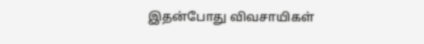இதன்போது விவசாயிகள்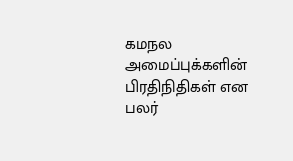கமநல அமைப்புக்களின் பிரதிநிதிகள் என பலர்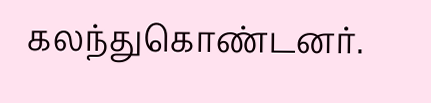கலந்துகொண்டனர்.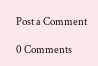Post a Comment

0 Comments